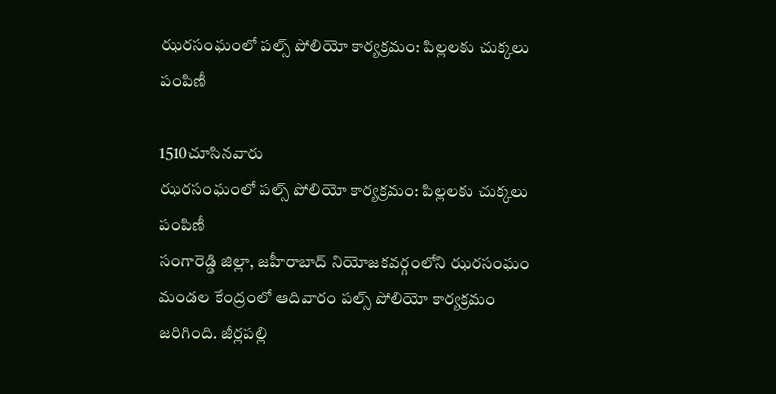ఝరసంఘంలో పల్స్ పోలియో కార్యక్రమం: పిల్లలకు చుక్కలు పంపిణీ

1510చూసినవారు
ఝరసంఘంలో పల్స్ పోలియో కార్యక్రమం: పిల్లలకు చుక్కలు పంపిణీ
సంగారెడ్డి జిల్లా, జహీరాబాద్ నియోజకవర్గంలోని ఝరసంఘం మండల కేంద్రంలో ఆదివారం పల్స్ పోలియో కార్యక్రమం జరిగింది. జీర్లపల్లి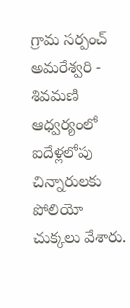గ్రామ సర్పంచ్ అమరేశ్వరి - శివమణి ఆధ్వర్యంలో ఐదేళ్లలోపు చిన్నారులకు పోలియో చుక్కలు వేశారు.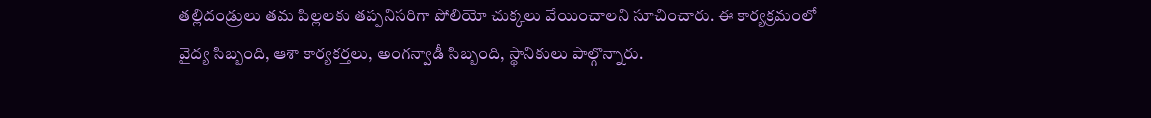తల్లిదండ్రులు తమ పిల్లలకు తప్పనిసరిగా పోలియో చుక్కలు వేయించాలని సూచించారు. ఈ కార్యక్రమంలో వైద్య సిబ్బంది, ఆశా కార్యకర్తలు, అంగన్వాడీ సిబ్బంది, స్థానికులు పాల్గొన్నారు.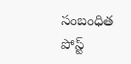సంబంధిత పోస్ట్